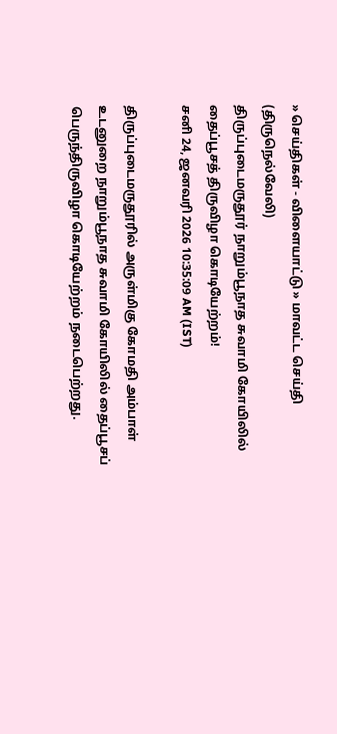» செய்திகள் - விளையாட்டு » மாவட்ட செய்தி (திருநெல்வேலி)
திருப்புடைமருதூர் நாறும்பூநாத சுவாமி கோயிலில் தைப்பூசத் திருவிழா கொடியேற்றம்!
சனி 24, ஜனவரி 2026 10:35:09 AM (IST)

திருப்புடைமருதூரில் அருள்மிகு கோமதி அம்பாள் உடனுறை நாறும்பூநாத சுவாமி கோயிலில் தைப்பூசப் பெருந்திருவிழா கொடியேற்றம் நடைபெற்றது.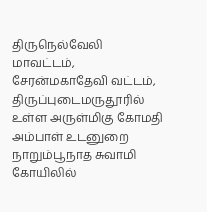திருநெல்வேலி மாவட்டம், சேரன்மகாதேவி வட்டம், திருப்புடைமருதூரில் உள்ள அருள்மிகு கோமதி அம்பாள் உடனுறை நாறும்பூநாத சுவாமி கோயிலில்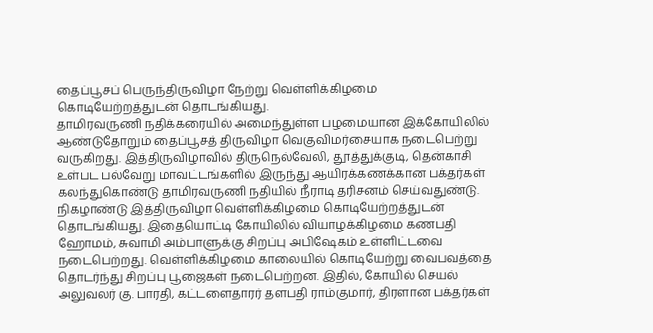தைப்பூசப் பெருந்திருவிழா நேற்று வெள்ளிக்கிழமை கொடியேற்றத்துடன் தொடங்கியது.
தாமிரவருணி நதிக்கரையில் அமைந்துள்ள பழமையான இக்கோயிலில் ஆண்டுதோறும் தைப்பூசத் திருவிழா வெகுவிமர்சையாக நடைபெற்று வருகிறது. இத்திருவிழாவில் திருநெல்வேலி, தூத்துக்குடி, தென்காசி உள்பட பல்வேறு மாவட்டங்களில் இருந்து ஆயிரக்கணக்கான பக்தர்கள் கலந்துகொண்டு தாமிரவருணி நதியில் நீராடி தரிசனம் செய்வதுண்டு.
நிகழாண்டு இத்திருவிழா வெள்ளிக்கிழமை கொடியேற்றத்துடன் தொடங்கியது. இதையொட்டி கோயிலில் வியாழக்கிழமை கணபதி ஹோமம், சுவாமி அம்பாளுக்கு சிறப்பு அபிஷேகம் உள்ளிட்டவை நடைபெற்றது. வெள்ளிக்கிழமை காலையில் கொடியேற்று வைபவத்தை தொடர்ந்து சிறப்பு பூஜைகள் நடைபெற்றன. இதில், கோயில் செயல் அலுவலர் கு. பாரதி, கட்டளைதாரர் தளபதி ராம்குமார், திரளான பக்தர்கள்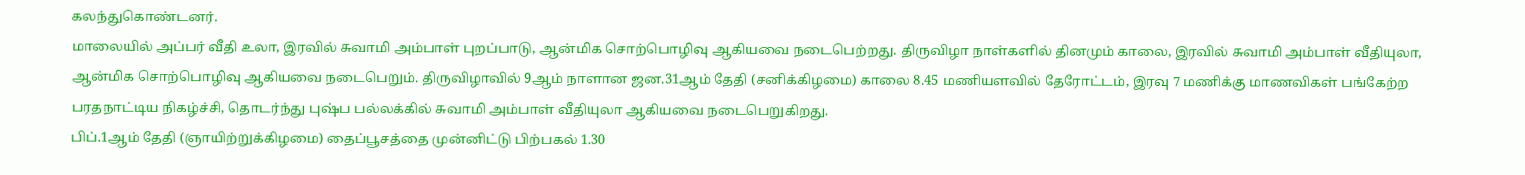கலந்துகொண்டனர்.
மாலையில் அப்பர் வீதி உலா, இரவில் சுவாமி அம்பாள் புறப்பாடு, ஆன்மிக சொற்பொழிவு ஆகியவை நடைபெற்றது. திருவிழா நாள்களில் தினமும் காலை, இரவில் சுவாமி அம்பாள் வீதியுலா, ஆன்மிக சொற்பொழிவு ஆகியவை நடைபெறும். திருவிழாவில் 9ஆம் நாளான ஜன.31ஆம் தேதி (சனிக்கிழமை) காலை 8.45 மணியளவில் தேரோட்டம், இரவு 7 மணிக்கு மாணவிகள் பங்கேற்ற பரதநாட்டிய நிகழ்ச்சி, தொடர்ந்து புஷ்ப பல்லக்கில் சுவாமி அம்பாள் வீதியுலா ஆகியவை நடைபெறுகிறது.
பிப்.1ஆம் தேதி (ஞாயிற்றுக்கிழமை) தைப்பூசத்தை முன்னிட்டு பிற்பகல் 1.30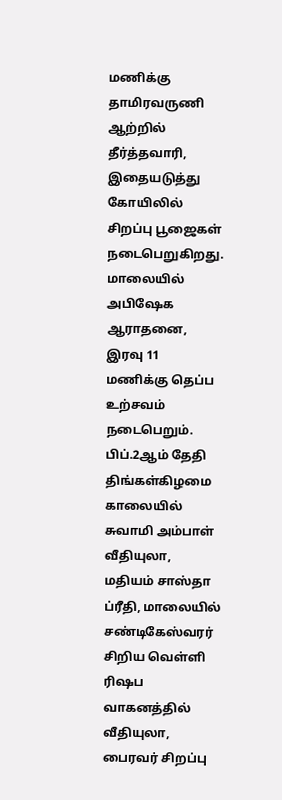மணிக்கு தாமிரவருணி ஆற்றில் தீர்த்தவாரி, இதையடுத்து கோயிலில் சிறப்பு பூஜைகள் நடைபெறுகிறது. மாலையில் அபிஷேக ஆராதனை, இரவு 11 மணிக்கு தெப்ப உற்சவம் நடைபெறும். பிப்.2ஆம் தேதி திங்கள்கிழமை காலையில் சுவாமி அம்பாள் வீதியுலா, மதியம் சாஸ்தா ப்ரீதி, மாலையில் சண்டிகேஸ்வரர் சிறிய வெள்ளி ரிஷப வாகனத்தில் வீதியுலா, பைரவர் சிறப்பு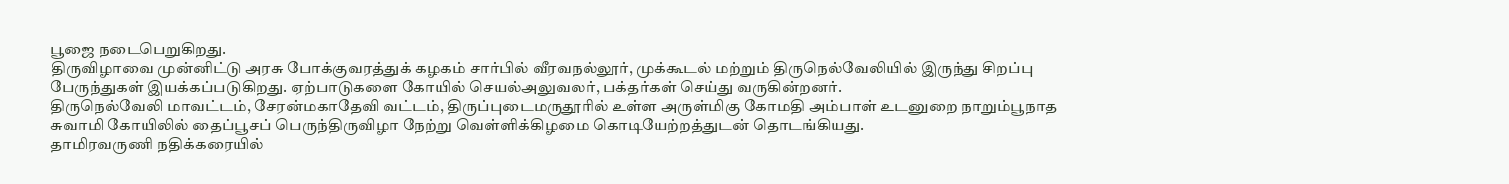பூஜை நடைபெறுகிறது.
திருவிழாவை முன்னிட்டு அரசு போக்குவரத்துக் கழகம் சார்பில் வீரவநல்லூர், முக்கூடல் மற்றும் திருநெல்வேலியில் இருந்து சிறப்பு பேருந்துகள் இயக்கப்படுகிறது. ஏற்பாடுகளை கோயில் செயல்அலுவலர், பக்தர்கள் செய்து வருகின்றனர்.
திருநெல்வேலி மாவட்டம், சேரன்மகாதேவி வட்டம், திருப்புடைமருதூரில் உள்ள அருள்மிகு கோமதி அம்பாள் உடனுறை நாறும்பூநாத சுவாமி கோயிலில் தைப்பூசப் பெருந்திருவிழா நேற்று வெள்ளிக்கிழமை கொடியேற்றத்துடன் தொடங்கியது.
தாமிரவருணி நதிக்கரையில்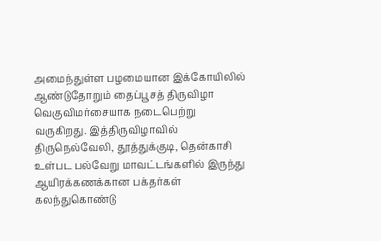அமைந்துள்ள பழமையான இக்கோயிலில் ஆண்டுதோறும் தைப்பூசத் திருவிழா வெகுவிமர்சையாக நடைபெற்று வருகிறது. இத்திருவிழாவில் திருநெல்வேலி, தூத்துக்குடி, தென்காசி உள்பட பல்வேறு மாவட்டங்களில் இருந்து ஆயிரக்கணக்கான பக்தர்கள் கலந்துகொண்டு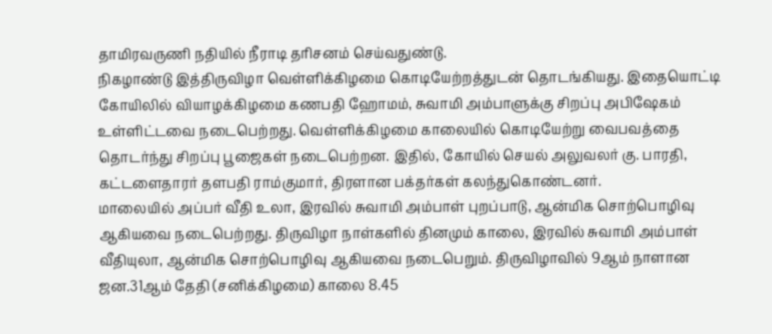தாமிரவருணி நதியில் நீராடி தரிசனம் செய்வதுண்டு.
நிகழாண்டு இத்திருவிழா வெள்ளிக்கிழமை கொடியேற்றத்துடன் தொடங்கியது. இதையொட்டி கோயிலில் வியாழக்கிழமை கணபதி ஹோமம், சுவாமி அம்பாளுக்கு சிறப்பு அபிஷேகம் உள்ளிட்டவை நடைபெற்றது. வெள்ளிக்கிழமை காலையில் கொடியேற்று வைபவத்தை தொடர்ந்து சிறப்பு பூஜைகள் நடைபெற்றன. இதில், கோயில் செயல் அலுவலர் கு. பாரதி, கட்டளைதாரர் தளபதி ராம்குமார், திரளான பக்தர்கள் கலந்துகொண்டனர்.
மாலையில் அப்பர் வீதி உலா, இரவில் சுவாமி அம்பாள் புறப்பாடு, ஆன்மிக சொற்பொழிவு ஆகியவை நடைபெற்றது. திருவிழா நாள்களில் தினமும் காலை, இரவில் சுவாமி அம்பாள் வீதியுலா, ஆன்மிக சொற்பொழிவு ஆகியவை நடைபெறும். திருவிழாவில் 9ஆம் நாளான ஜன.31ஆம் தேதி (சனிக்கிழமை) காலை 8.45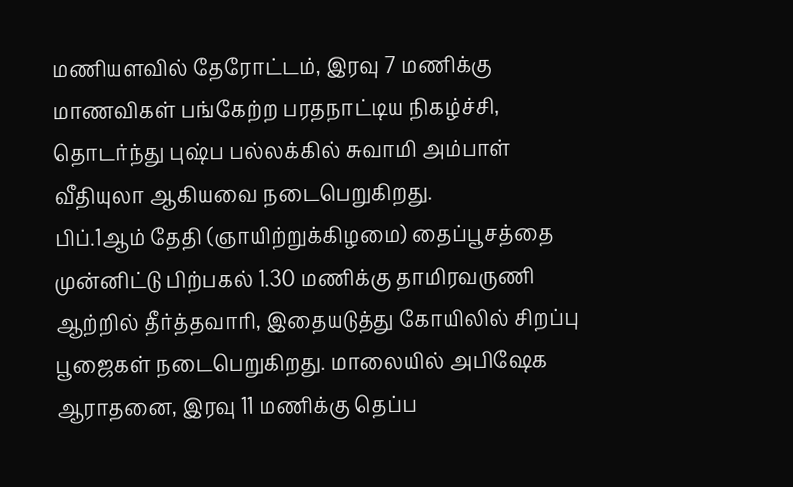மணியளவில் தேரோட்டம், இரவு 7 மணிக்கு மாணவிகள் பங்கேற்ற பரதநாட்டிய நிகழ்ச்சி, தொடர்ந்து புஷ்ப பல்லக்கில் சுவாமி அம்பாள் வீதியுலா ஆகியவை நடைபெறுகிறது.
பிப்.1ஆம் தேதி (ஞாயிற்றுக்கிழமை) தைப்பூசத்தை முன்னிட்டு பிற்பகல் 1.30 மணிக்கு தாமிரவருணி ஆற்றில் தீர்த்தவாரி, இதையடுத்து கோயிலில் சிறப்பு பூஜைகள் நடைபெறுகிறது. மாலையில் அபிஷேக ஆராதனை, இரவு 11 மணிக்கு தெப்ப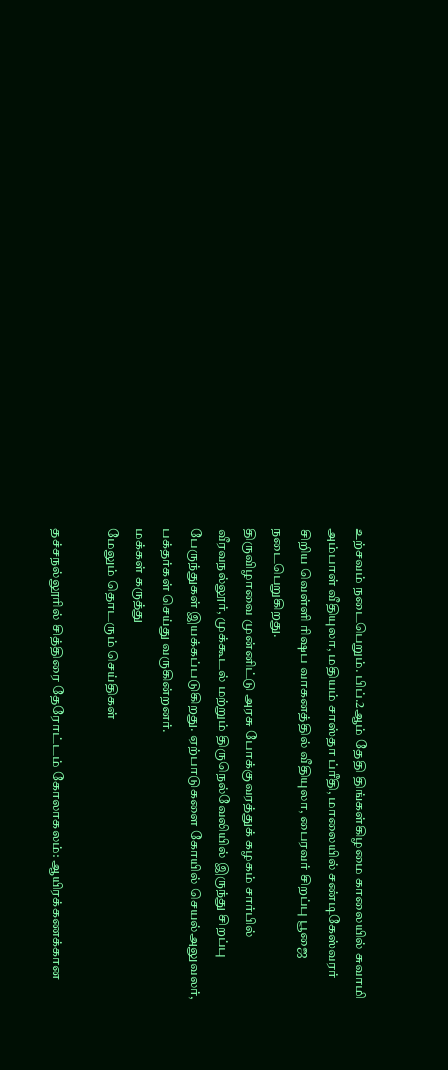உற்சவம் நடைபெறும். பிப்.2ஆம் தேதி திங்கள்கிழமை காலையில் சுவாமி அம்பாள் வீதியுலா, மதியம் சாஸ்தா ப்ரீதி, மாலையில் சண்டிகேஸ்வரர் சிறிய வெள்ளி ரிஷப வாகனத்தில் வீதியுலா, பைரவர் சிறப்பு பூஜை நடைபெறுகிறது.
திருவிழாவை முன்னிட்டு அரசு போக்குவரத்துக் கழகம் சார்பில் வீரவநல்லூர், முக்கூடல் மற்றும் திருநெல்வேலியில் இருந்து சிறப்பு பேருந்துகள் இயக்கப்படுகிறது. ஏற்பாடுகளை கோயில் செயல்அலுவலர், பக்தர்கள் செய்து வருகின்றனர்.
மக்கள் கருத்து
மேலும் தொடரும் செய்திகள்

தச்சநல்லூரில் சித்திரை தேரோட்டம் கோலாகலம்: ஆயிரக்கணக்கான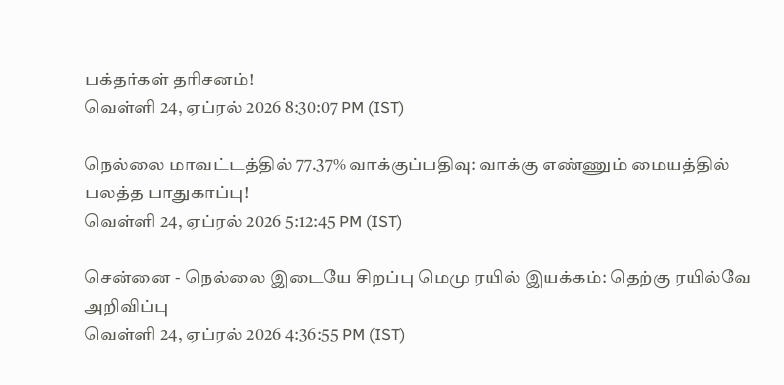பக்தர்கள் தரிசனம்!
வெள்ளி 24, ஏப்ரல் 2026 8:30:07 PM (IST)

நெல்லை மாவட்டத்தில் 77.37% வாக்குப்பதிவு: வாக்கு எண்ணும் மையத்தில் பலத்த பாதுகாப்பு!
வெள்ளி 24, ஏப்ரல் 2026 5:12:45 PM (IST)

சென்னை - நெல்லை இடையே சிறப்பு மெமு ரயில் இயக்கம்: தெற்கு ரயில்வே அறிவிப்பு
வெள்ளி 24, ஏப்ரல் 2026 4:36:55 PM (IST)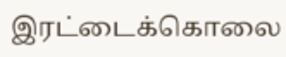இரட்டைக்கொலை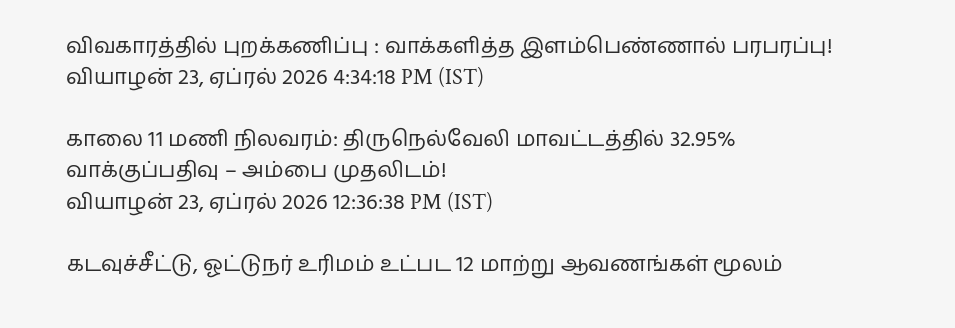விவகாரத்தில் புறக்கணிப்பு : வாக்களித்த இளம்பெண்ணால் பரபரப்பு!
வியாழன் 23, ஏப்ரல் 2026 4:34:18 PM (IST)

காலை 11 மணி நிலவரம்: திருநெல்வேலி மாவட்டத்தில் 32.95% வாக்குப்பதிவு – அம்பை முதலிடம்!
வியாழன் 23, ஏப்ரல் 2026 12:36:38 PM (IST)

கடவுச்சீட்டு, ஓட்டுநர் உரிமம் உட்பட 12 மாற்று ஆவணங்கள் மூலம்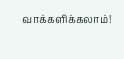வாக்களிக்கலாம்!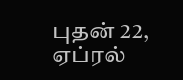புதன் 22, ஏப்ரல்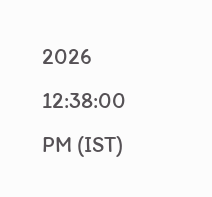2026 12:38:00 PM (IST)